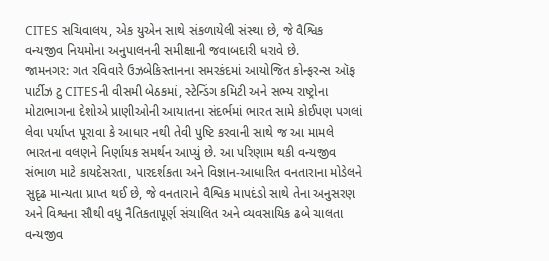CITES સચિવાલય, એક યુએન સાથે સંકળાયેલી સંસ્થા છે, જે વૈશ્વિક વન્યજીવ નિયમોના અનુપાલનની સમીક્ષાની જવાબદારી ધરાવે છે.
જામનગર: ગત રવિવારે ઉઝબેકિસ્તાનના સમરકંદમાં આયોજિત કોન્ફરન્સ ઑફ પાર્ટીઝ ટુ CITESની વીસમી બેઠકમાં, સ્ટેન્ડિંગ કમિટી અને સભ્ય રાષ્ટ્રોના મોટાભાગના દેશોએ પ્રાણીઓની આયાતના સંદર્ભમાં ભારત સામે કોઈપણ પગલાં લેવા પર્યાપ્ત પૂરાવા કે આધાર નથી તેવી પુષ્ટિ કરવાની સાથે જ આ મામલે ભારતના વલણને નિર્ણાયક સમર્થન આપ્યું છે. આ પરિણામ થકી વન્યજીવ સંભાળ માટે કાયદેસરતા, પારદર્શકતા અને વિજ્ઞાન-આધારિત વનતારાના મોડેલને સુદૃઢ માન્યતા પ્રાપ્ત થઈ છે, જે વનતારાને વૈશ્વિક માપદંડો સાથે તેના અનુસરણ અને વિશ્વના સૌથી વધુ નૈતિકતાપૂર્ણ સંચાલિત અને વ્યવસાયિક ઢબે ચાલતા વન્યજીવ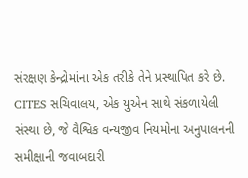સંરક્ષણ કેન્દ્રોમાંના એક તરીકે તેને પ્રસ્થાપિત કરે છે.
CITES સચિવાલય, એક યુએન સાથે સંકળાયેલી સંસ્થા છે, જે વૈશ્વિક વન્યજીવ નિયમોના અનુપાલનની સમીક્ષાની જવાબદારી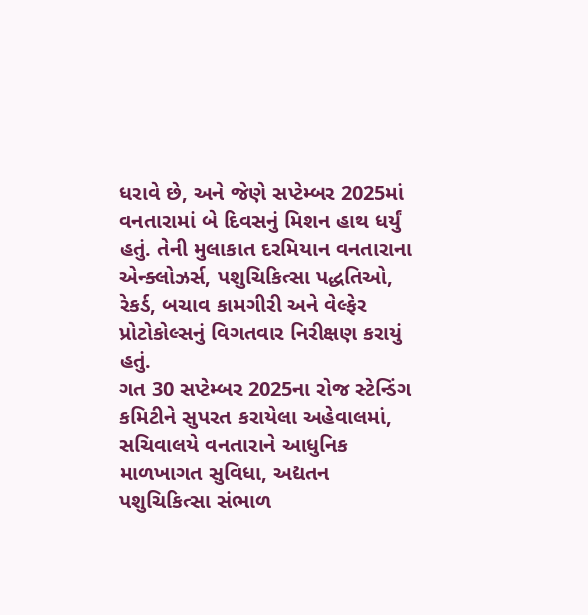ધરાવે છે, અને જેણે સપ્ટેમ્બર 2025માં વનતારામાં બે દિવસનું મિશન હાથ ધર્યું હતું. તેની મુલાકાત દરમિયાન વનતારાના એન્ક્લોઝર્સ, પશુચિકિત્સા પદ્ધતિઓ, રેકર્ડ, બચાવ કામગીરી અને વેલ્ફેર પ્રોટોકોલ્સનું વિગતવાર નિરીક્ષણ કરાયું હતું.
ગત 30 સપ્ટેમ્બર 2025ના રોજ સ્ટેન્ડિંગ કમિટીને સુપરત કરાયેલા અહેવાલમાં, સચિવાલયે વનતારાને આધુનિક માળખાગત સુવિધા, અદ્યતન પશુચિકિત્સા સંભાળ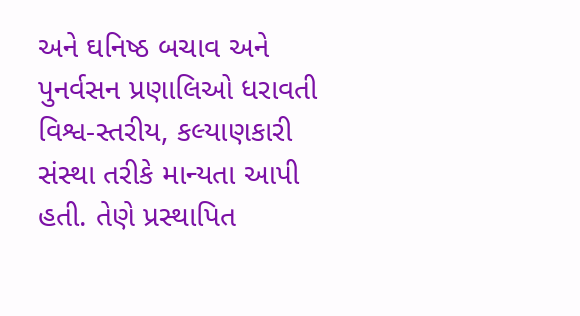અને ઘનિષ્ઠ બચાવ અને પુનર્વસન પ્રણાલિઓ ધરાવતી વિશ્વ-સ્તરીય, કલ્યાણકારી સંસ્થા તરીકે માન્યતા આપી હતી. તેણે પ્રસ્થાપિત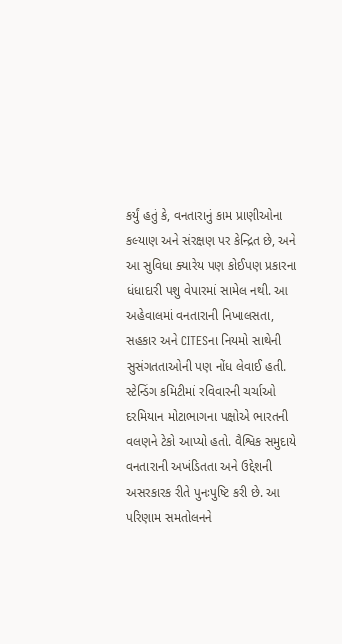કર્યું હતું કે, વનતારાનું કામ પ્રાણીઓના કલ્યાણ અને સંરક્ષણ પર કેન્દ્રિત છે, અને આ સુવિધા ક્યારેય પણ કોઈપણ પ્રકારના ધંધાદારી પશુ વેપારમાં સામેલ નથી. આ અહેવાલમાં વનતારાની નિખાલસતા, સહકાર અને CITESના નિયમો સાથેની સુસંગતતાઓની પણ નોંધ લેવાઈ હતી.
સ્ટેન્ડિંગ કમિટીમાં રવિવારની ચર્ચાઓ દરમિયાન મોટાભાગના પક્ષોએ ભારતની વલણને ટેકો આપ્યો હતો. વૈશ્વિક સમુદાયે વનતારાની અખંડિતતા અને ઉદ્દેશની અસરકારક રીતે પુનઃપુષ્ટિ કરી છે. આ પરિણામ સમતોલનને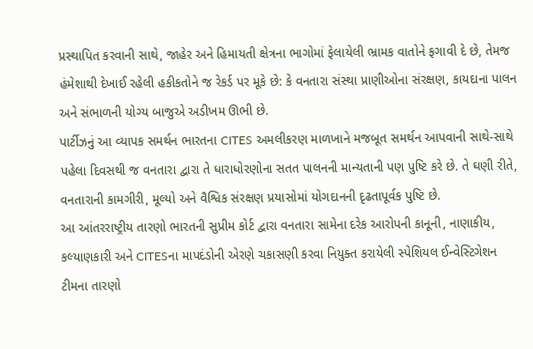પ્રસ્થાપિત કરવાની સાથે, જાહેર અને હિમાયતી ક્ષેત્રના ભાગોમાં ફેલાયેલી ભ્રામક વાતોને ફગાવી દે છે, તેમજ હંમેશાથી દેખાઈ રહેલી હકીકતોને જ રેકર્ડ પર મૂકે છે: કે વનતારા સંસ્થા પ્રાણીઓના સંરક્ષણ, કાયદાના પાલન અને સંભાળની યોગ્ય બાજુએ અડીખમ ઊભી છે.
પાર્ટીઝનું આ વ્યાપક સમર્થન ભારતના CITES અમલીકરણ માળખાને મજબૂત સમર્થન આપવાની સાથે-સાથે પહેલા દિવસથી જ વનતારા દ્વારા તે ધારાધોરણોના સતત પાલનની માન્યતાની પણ પુષ્ટિ કરે છે. તે ઘણી રીતે, વનતારાની કામગીરી, મૂલ્યો અને વૈશ્વિક સંરક્ષણ પ્રયાસોમાં યોગદાનની દૃઢતાપૂર્વક પુષ્ટિ છે.
આ આંતરરાષ્ટ્રીય તારણો ભારતની સુપ્રીમ કોર્ટ દ્વારા વનતારા સામેના દરેક આરોપની કાનૂની, નાણાકીય, કલ્યાણકારી અને CITESના માપદંડોની એરણે ચકાસણી કરવા નિયુક્ત કરાયેલી સ્પેશિયલ ઈન્વેસ્ટિગેશન ટીમના તારણો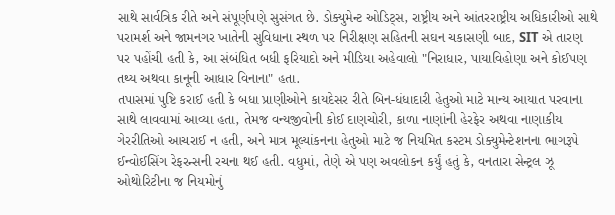સાથે સાર્વત્રિક રીતે અને સંપૂર્ણપણે સુસંગત છે. ડોક્યુમેન્ટ ઓડિટ્સ, રાષ્ટ્રીય અને આંતરરાષ્ટ્રીય અધિકારીઓ સાથે પરામર્શ અને જામનગર ખાતેની સુવિધાના સ્થળ પર નિરીક્ષણ સહિતની સઘન ચકાસણી બાદ, SIT એ તારણ પર પહોંચી હતી કે, આ સંબંધિત બધી ફરિયાદો અને મીડિયા અહેવાલો "નિરાધાર, પાયાવિહોણા અને કોઈપણ તથ્ય અથવા કાનૂની આધાર વિનાના" હતા.
તપાસમાં પુષ્ટિ કરાઈ હતી કે બધા પ્રાણીઓને કાયદેસર રીતે બિન-ધંધાદારી હેતુઓ માટે માન્ય આયાત પરવાના સાથે લાવવામાં આવ્યા હતા, તેમજ વન્યજીવોની કોઈ દાણચોરી, કાળા નાણાંની હેરફેર અથવા નાણાકીય ગેરરીતિઓ આચરાઈ ન હતી, અને માત્ર મૂલ્યાંકનના હેતુઓ માટે જ નિયમિત કસ્ટમ ડોક્યુમેન્ટેશનના ભાગરૂપે ઈન્વોઈસિંગ રેફરન્સની રચના થઈ હતી. વધુમાં, તેણે એ પણ અવલોકન કર્યું હતું કે, વનતારા સેન્ટ્રલ ઝૂ ઓથોરિટીના જ નિયમોનું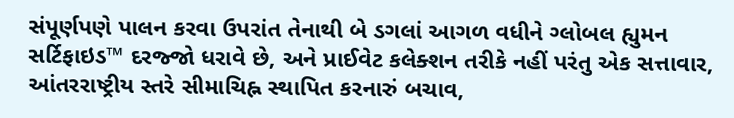સંપૂર્ણપણે પાલન કરવા ઉપરાંત તેનાથી બે ડગલાં આગળ વધીને ગ્લોબલ હ્યુમન સર્ટિફાઇડ™ દરજ્જો ધરાવે છે, અને પ્રાઈવેટ કલેક્શન તરીકે નહીં પરંતુ એક સત્તાવાર, આંતરરાષ્ટ્રીય સ્તરે સીમાચિહ્ન સ્થાપિત કરનારું બચાવ,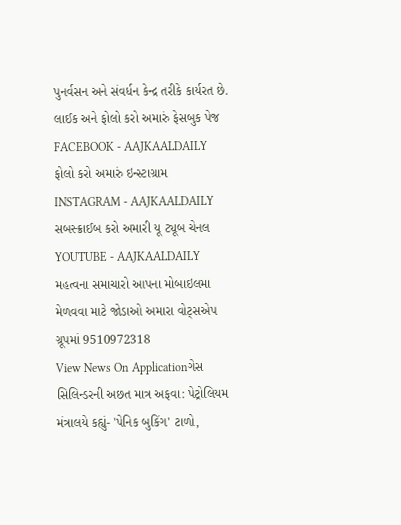પુનર્વસન અને સંવર્ધન કેન્દ્ર તરીકે કાર્યરત છે.
લાઈક અને ફોલો કરો અમારું ફેસબુક પેજ FACEBOOK - AAJKAALDAILY
ફોલો કરો અમારું ઇન્સ્ટાગ્રામ INSTAGRAM - AAJKAALDAILY
સબસ્ક્રાઈબ કરો અમારી યૂ ટ્યૂબ ચેનલ YOUTUBE - AAJKAALDAILY
મહત્વના સમાચારો આપના મોબાઇલમા મેળવવા માટે જોડાઓ અમારા વોટ્સએપ ગ્રૂપમાં 9510972318
View News On Applicationગેસ સિલિન્ડરની અછત માત્ર અફવા: પેટ્રોલિયમ મંત્રાલયે કહ્યું- 'પેનિક બુકિંગ' ટાળો,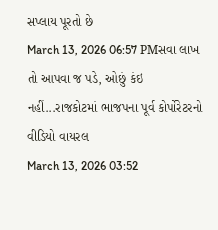સપ્લાય પૂરતો છે
March 13, 2026 06:57 PMસવા લાખ તો આપવા જ પડે, ઓછું કંઇ નહીં...રાજકોટમાં ભાજપના પૂર્વ કોર્પોરેટરનો વીડિયો વાયરલ
March 13, 2026 03:52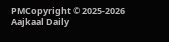PMCopyright © 2025-2026 Aajkaal Daily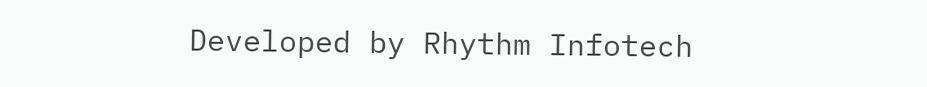Developed by Rhythm Infotech